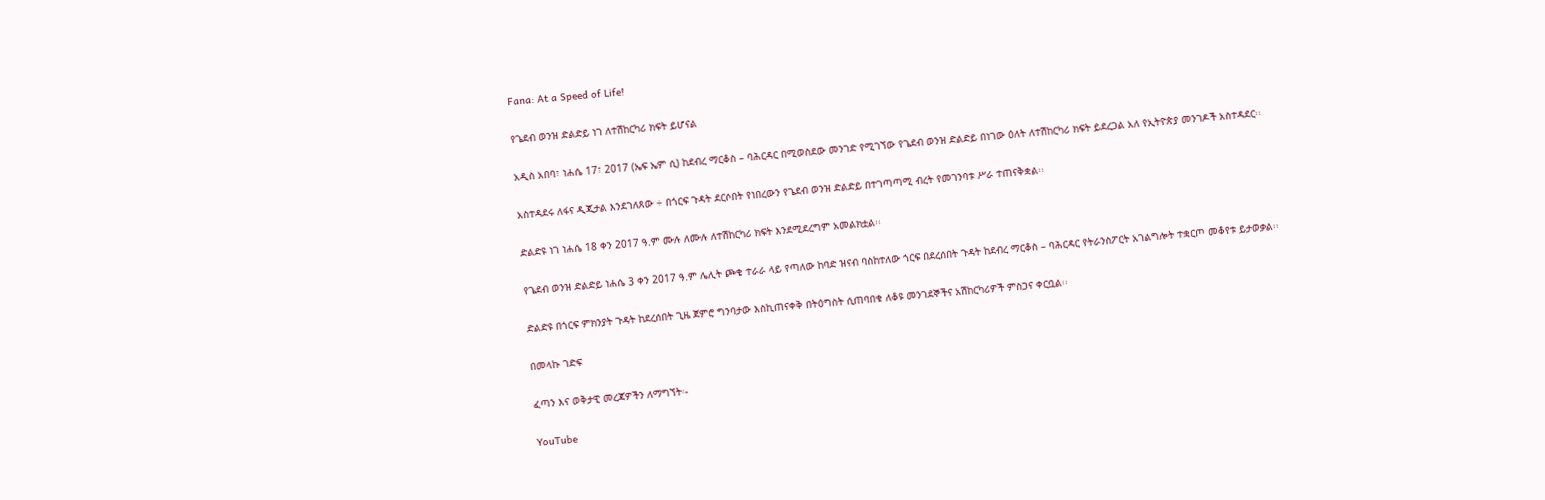Fana: At a Speed of Life!

የጌደብ ወንዝ ድልድይ ነገ ለተሽከርካሪ ክፍት ይሆናል

አዲስ አበባ፣ ነሐሴ 17፣ 2017 (ኤፍ ኤም ሲ) ከደብረ ማርቆስ – ባሕርዳር በሚወስደው መንገድ የሚገኘው የጌደብ ወንዝ ድልድይ በነገው ዕለት ለተሽከርካሪ ክፍት ይደረጋል አለ የኢትዮጵያ መንገዶች አስተዳደር፡፡

አስተዳደሩ ለፋና ዲጂታል እንደገለጸው ÷ በጎርፍ ጉዳት ደርሶበት የነበረውን የጌደብ ወንዝ ድልድይ በተገጣጣሚ ብረት የመገንባቱ ሥራ ተጠናቅቋል፡፡

ድልድዩ ነገ ነሐሴ 18 ቀን 2017 ዓ.ም ሙሉ ለሙሉ ለተሽከርካሪ ክፍት እንደሚደረግም አመልክቷል፡፡

የጌደብ ወንዝ ድልድይ ነሐሴ 3 ቀን 2017 ዓ.ም ሌሊት ጮቄ ተራራ ላይ የጣለው ከባድ ዝናብ ባስከተለው ጎርፍ በደረሰበት ጉዳት ከደብረ ማርቆስ – ባሕርዳር የትራንስፖርት አገልግሎት ተቋርጦ መቆየቱ ይታወቃል፡፡

ድልድዩ በጎርፍ ምክንያት ጉዳት ከደረሰበት ጊዜ ጀምሮ ግንባታው እስኪጠናቀቅ በትዕግስት ሲጠባበቁ ለቆዩ መንገደኞችና አሽከርካሪዎች ምስጋና ቀርቧል፡፡

በመላኩ ገድፍ

ፈጣን እና ወቅታዊ መረጃዎችን ለማግኘት፡-

YouTube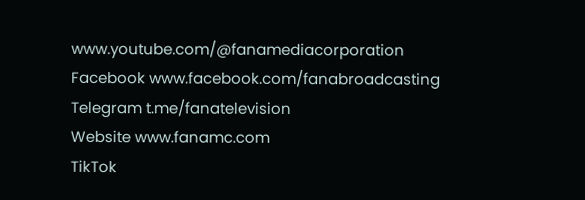www.youtube.com/@fanamediacorporation
Facebook www.facebook.com/fanabroadcasting
Telegram t.me/fanatelevision
Website www.fanamc.com
TikTok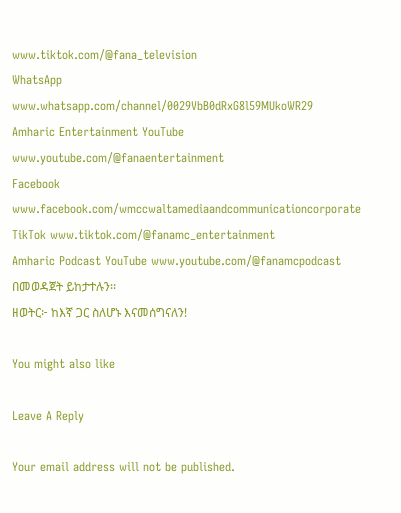www.tiktok.com/@fana_television
WhatsApp www.whatsapp.com/channel/0029VbB0dRxG8l59MUkoWR29
Amharic Entertainment YouTube www.youtube.com/@fanaentertainment
Facebook www.facebook.com/wmccwaltamediaandcommunicationcorporate
TikTok www.tiktok.com/@fanamc_entertainment
Amharic Podcast YouTube www.youtube.com/@fanamcpodcast በመወዳጀት ይከታተሉን፡፡
ዘወትር፦ ከእኛ ጋር ስለሆኑ እናመሰግናለን!

You might also like

Leave A Reply

Your email address will not be published.